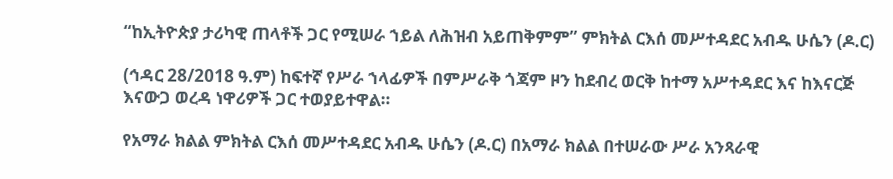“ከኢትዮጵያ ታሪካዊ ጠላቶች ጋር የሚሠራ ኀይል ለሕዝብ አይጠቅምም” ምክትል ርእሰ መሥተዳደር አብዱ ሁሴን (ዶ.ር)

(ኅዳር 28/2018 ዓ.ም) ከፍተኛ የሥራ ኀላፊዎች በምሥራቅ ጎጃም ዞን ከደብረ ወርቅ ከተማ አሥተዳደር እና ከእናርጅ እናውጋ ወረዳ ነዋሪዎች ጋር ተወያይተዋል።

የአማራ ክልል ምክትል ርእሰ መሥተዳደር አብዱ ሁሴን (ዶ.ር) በአማራ ክልል በተሠራው ሥራ አንጻራዊ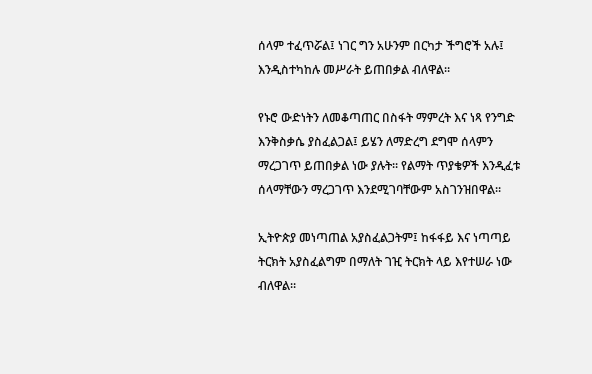ሰላም ተፈጥሯል፤ ነገር ግን አሁንም በርካታ ችግሮች አሉ፤ እንዲስተካከሉ መሥራት ይጠበቃል ብለዋል።

የኑሮ ውድነትን ለመቆጣጠር በስፋት ማምረት እና ነጻ የንግድ እንቅስቃሴ ያስፈልጋል፤ ይሄን ለማድረግ ደግሞ ሰላምን ማረጋገጥ ይጠበቃል ነው ያሉት። የልማት ጥያቄዎች እንዲፈቱ ሰላማቸውን ማረጋገጥ እንደሚገባቸውም አስገንዝበዋል።

ኢትዮጵያ መነጣጠል አያስፈልጋትም፤ ከፋፋይ እና ነጣጣይ ትርክት አያስፈልግም በማለት ገዢ ትርክት ላይ እየተሠራ ነው ብለዋል።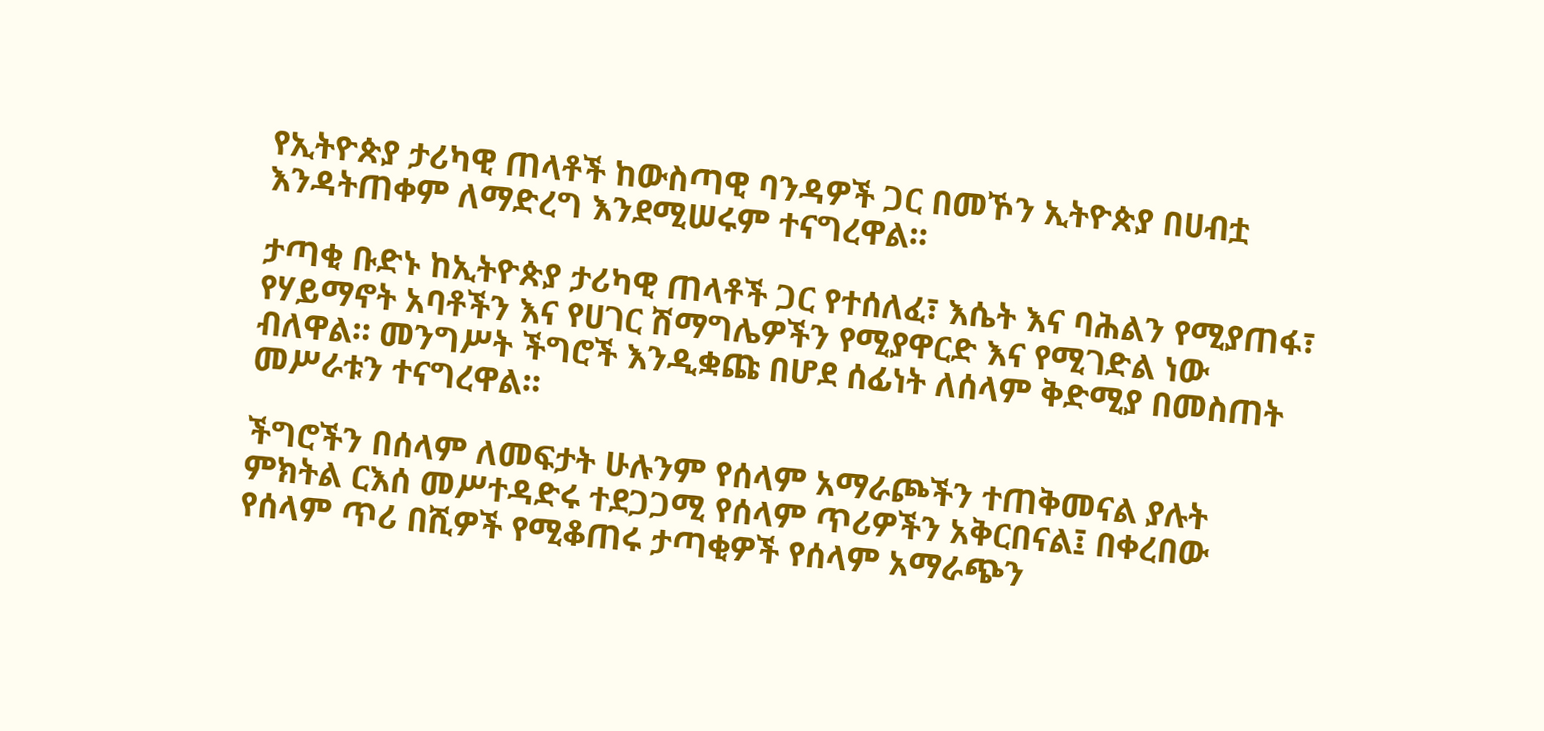የኢትዮጵያ ታሪካዊ ጠላቶች ከውስጣዊ ባንዳዎች ጋር በመኾን ኢትዮጵያ በሀብቷ እንዳትጠቀም ለማድረግ እንደሚሠሩም ተናግረዋል።

ታጣቂ ቡድኑ ከኢትዮጵያ ታሪካዊ ጠላቶች ጋር የተሰለፈ፣ እሴት እና ባሕልን የሚያጠፋ፣ የሃይማኖት አባቶችን እና የሀገር ሽማግሌዎችን የሚያዋርድ እና የሚገድል ነው ብለዋል። መንግሥት ችግሮች እንዲቋጩ በሆደ ሰፊነት ለሰላም ቅድሚያ በመስጠት መሥራቱን ተናግረዋል።

ችግሮችን በሰላም ለመፍታት ሁሉንም የሰላም አማራጮችን ተጠቅመናል ያሉት ምክትል ርእሰ መሥተዳድሩ ተደጋጋሚ የሰላም ጥሪዎችን አቅርበናል፤ በቀረበው የሰላም ጥሪ በሺዎች የሚቆጠሩ ታጣቂዎች የሰላም አማራጭን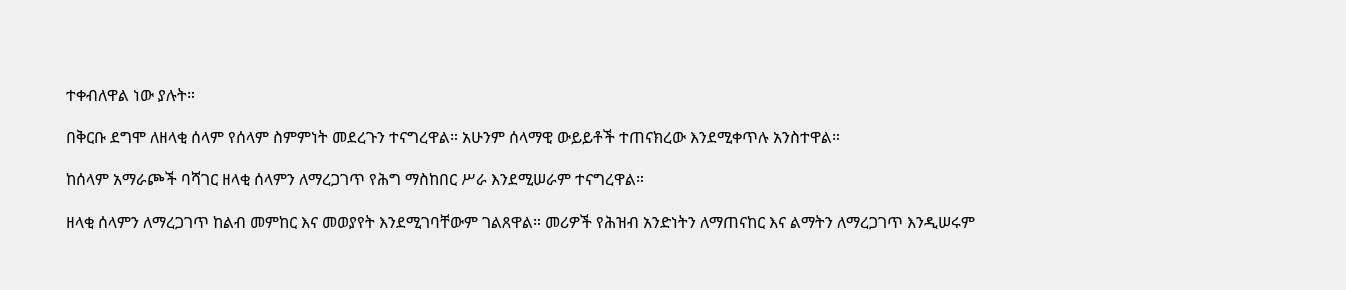ተቀብለዋል ነው ያሉት።

በቅርቡ ደግሞ ለዘላቂ ሰላም የሰላም ስምምነት መደረጉን ተናግረዋል። አሁንም ሰላማዊ ውይይቶች ተጠናክረው እንደሚቀጥሉ አንስተዋል።

ከሰላም አማራጮች ባሻገር ዘላቂ ሰላምን ለማረጋገጥ የሕግ ማስከበር ሥራ እንደሚሠራም ተናግረዋል።

ዘላቂ ሰላምን ለማረጋገጥ ከልብ መምከር እና መወያየት እንደሚገባቸውም ገልጸዋል። መሪዎች የሕዝብ አንድነትን ለማጠናከር እና ልማትን ለማረጋገጥ እንዲሠሩም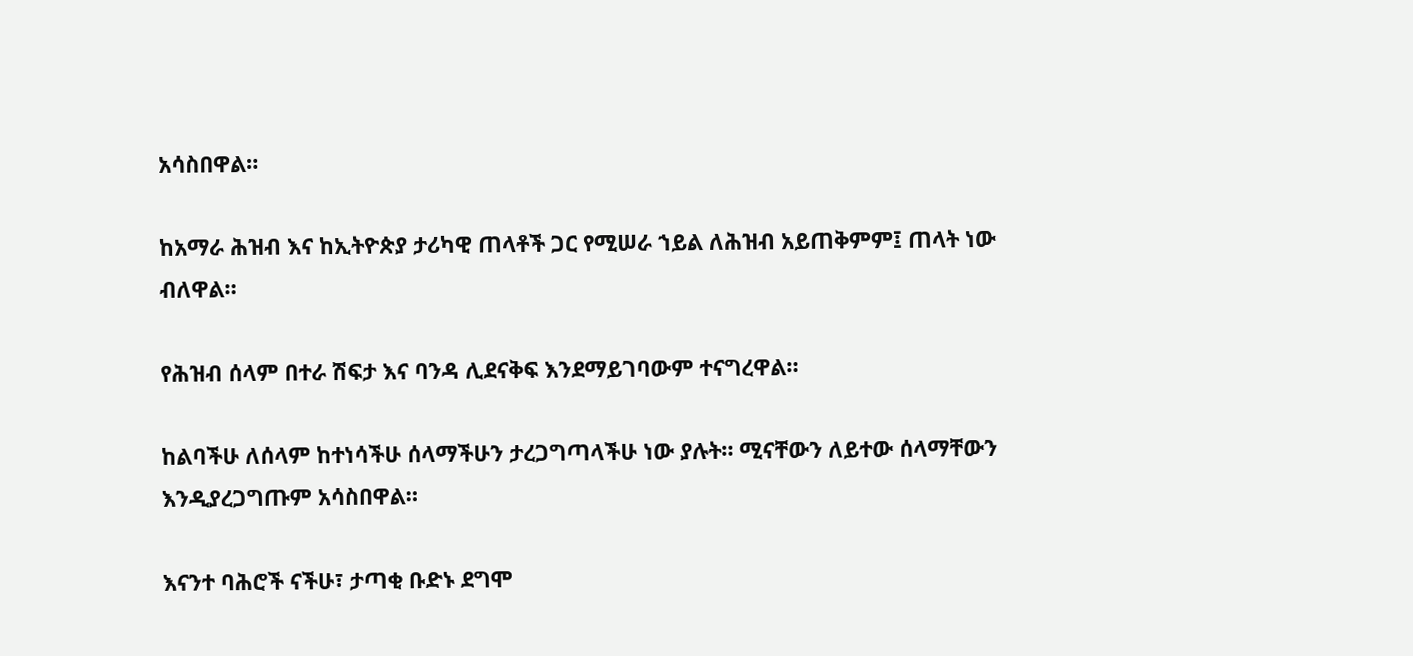አሳስበዋል።

ከአማራ ሕዝብ እና ከኢትዮጵያ ታሪካዊ ጠላቶች ጋር የሚሠራ ኀይል ለሕዝብ አይጠቅምም፤ ጠላት ነው ብለዋል።

የሕዝብ ሰላም በተራ ሽፍታ እና ባንዳ ሊደናቅፍ እንደማይገባውም ተናግረዋል።

ከልባችሁ ለሰላም ከተነሳችሁ ሰላማችሁን ታረጋግጣላችሁ ነው ያሉት። ሚናቸውን ለይተው ሰላማቸውን እንዲያረጋግጡም አሳስበዋል።

እናንተ ባሕሮች ናችሁ፣ ታጣቂ ቡድኑ ደግሞ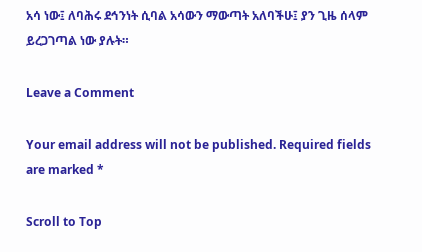አሳ ነው፤ ለባሕሩ ደኅንነት ሲባል አሳውን ማውጣት አለባችሁ፤ ያን ጊዜ ሰላም ይረጋገጣል ነው ያሉት።

Leave a Comment

Your email address will not be published. Required fields are marked *

Scroll to Top